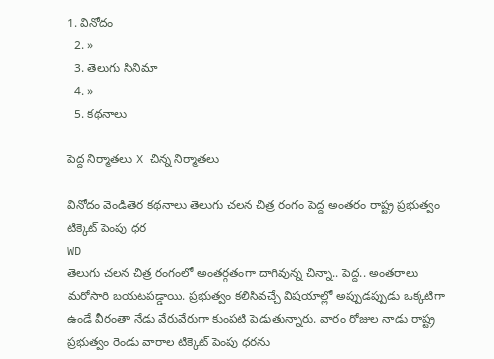1. వినోదం
  2. »
  3. తెలుగు సినిమా
  4. »
  5. కథనాలు

పెద్ద నిర్మాతలు X చిన్న నిర్మాతలు

వినోదం వెండితెర కథనాలు తెలుగు చలన చిత్ర రంగం పెద్ద అంతరం రాష్ట్ర ప్రభుత్వం టిక్కెట్ పెంపు ధర
WD
తెలుగు చలన చిత్ర రంగంలో అంతర్గతంగా దాగివున్న చిన్నా.. పెద్ద.. అంతరాలు మరోసారి బయటపడ్డాయి. ప్రభుత్వం కలిసివచ్చే విషయాల్లో అప్పుడప్పుడు ఒక్కటిగా ఉండే వీరంతా నేడు వేరువేరుగా కుంపటి పెడుతున్నారు. వారం రోజుల నాడు రాష్ట్ర ప్రభుత్వం రెండు వారాల టిక్కెట్ పెంపు ధరను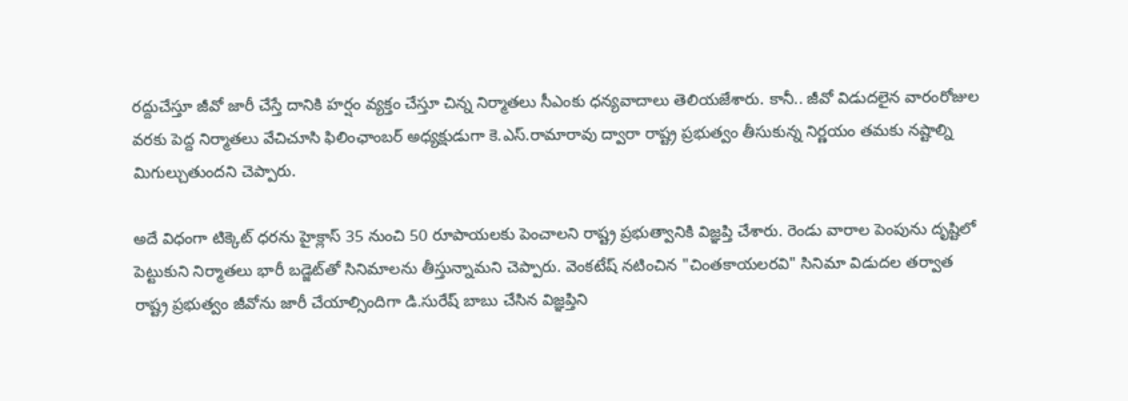రద్దుచేస్తూ జీవో జారీ చేస్తే దానికి హర్షం వ్యక్తం చేస్తూ చిన్న నిర్మాతలు సీఎంకు ధన్యవాదాలు తెలియజేశారు. కానీ.. జీవో విడుదలైన వారంరోజుల వరకు పెద్ద నిర్మాతలు వేచిచూసి ఫిలింఛాంబర్ అధ్యక్షుడుగా కె.ఎస్.రామారావు ద్వారా రాష్ట్ర ప్రభుత్వం తీసుకున్న నిర్ణయం తమకు నష్టాల్ని మిగుల్చుతుందని చెప్పారు.

అదే విధంగా టిక్కెట్ ధరను హైక్లాస్ 35 నుంచి 50 రూపాయలకు పెంచాలని రాష్ట్ర ప్రభుత్వానికి విజ్ఞప్తి చేశారు. రెండు వారాల పెంపును దృష్టిలో పెట్టుకుని నిర్మాతలు భారీ బడ్జెట్‌తో సినిమాలను తీస్తున్నామని చెప్పారు. వెంకటేష్ నటించిన "చింతకాయలరవి" సినిమా విడుదల తర్వాత రాష్ట్ర ప్రభుత్వం జీవోను జారీ చేయాల్సిందిగా డి.సురేష్ బాబు చేసిన విజ్ఞప్తిని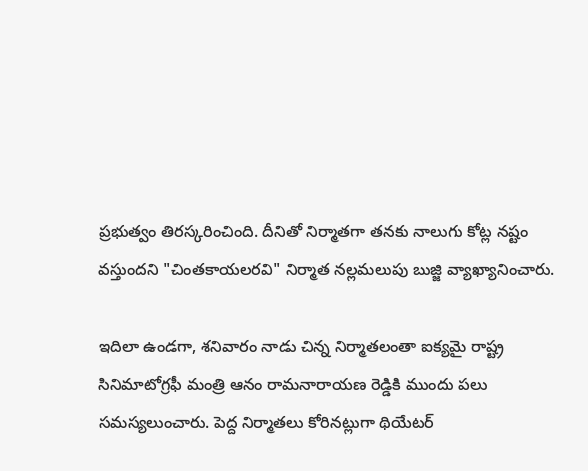ప్రభుత్వం తిరస్కరించింది. దీనితో నిర్మాతగా తనకు నాలుగు కోట్ల నష్టం వస్తుందని "చింతకాయలరవి" నిర్మాత నల్లమలుపు బుజ్జి వ్యాఖ్యానించారు.

ఇదిలా ఉండగా, శనివారం నాడు చిన్న నిర్మాతలంతా ఐక్యమై రాష్ట్ర సినిమాటోగ్రఫీ మంత్రి ఆనం రామనారాయణ రెడ్డికి ముందు పలు సమస్యలుంచారు. పెద్ద నిర్మాతలు కోరినట్లుగా థియేటర్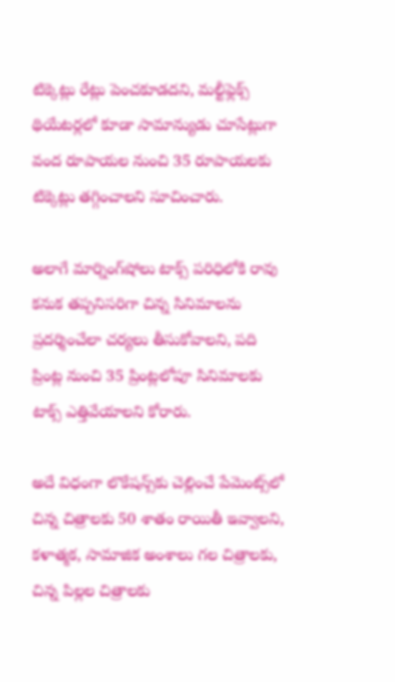టిక్కెట్లు రేట్లు పెంచకూడదని, మల్టీఫ్లెక్స్ థియేటర్లలో కూడా సామాన్యుడు చూసేట్లుగా వంద రూపాయల నుంచి 35 రూపాయలకు టిక్కెట్లు తగ్గించాలని సూచించారు.

అలాగే మార్నింగ్‌షోలు టాక్స్ పరిధిలోకి రావు కనుక తప్పనిసరిగా చిన్న సినిమాలను ప్రదర్శించేలా చర్యలు తీసుకోవాలని, పది ప్రింట్ల నుంచి 35 ప్రింట్లలోపూ సినిమాలకు టాక్స్ ఎత్తివేయాలని కోరారు.

అదే విధంగా లొకేషన్స్‌కు చెల్లించే పేమెంట్స్‌లో చిన్న చిత్రాలకు 50 శాతం రాయితీ ఇవ్వాలని, కళాత్మక, సామాజిక అంశాలు గల చిత్రాలకు, చిన్న పిల్లల చిత్రాలకు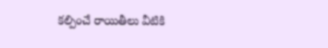కల్పించే రాయితీలు వీటికి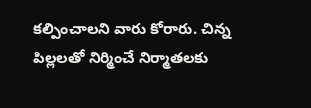కల్పించాలని వారు కోరారు. చిన్న పిల్లలతో నిర్మించే నిర్మాతలకు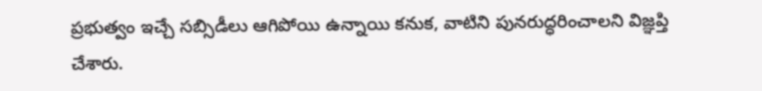ప్రభుత్వం ఇచ్చే సబ్సిడీలు ఆగిపోయి ఉన్నాయి కనుక, వాటిని పునరుద్ధరించాలని విజ్ఞప్తి చేశారు.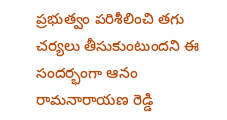ప్రభుత్వం పరిశీలించి తగు చర్యలు తీసుకుంటుందని ఈ సందర్భంగా ఆనం రామనారాయణ రెడ్డి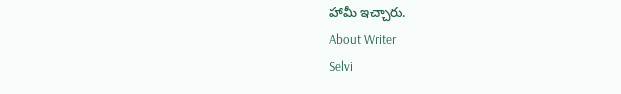హామీ ఇచ్చారు.
About Writer
Selvi